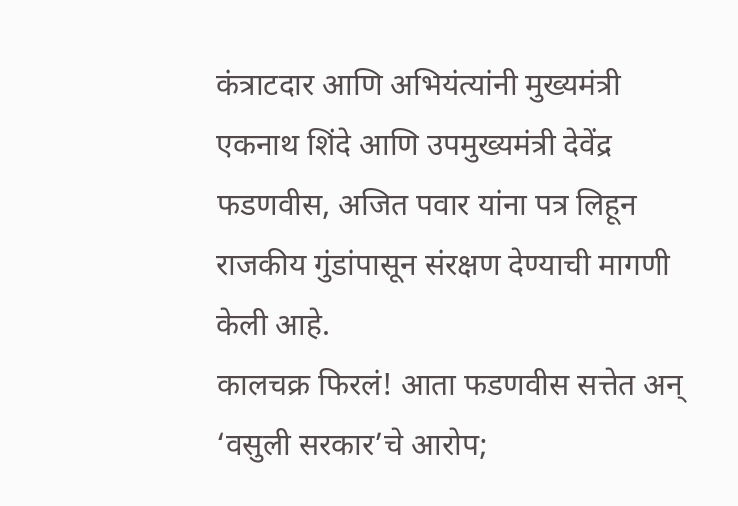कंत्राटदार आणि अभियंत्यांनी मुख्यमंत्री एकनाथ शिंदे आणि उपमुख्यमंत्री देवेंद्र फडणवीस, अजित पवार यांना पत्र लिहून राजकीय गुंडांपासून संरक्षण देण्याची मागणी केली आहे.
कालचक्र फिरलं! आता फडणवीस सत्तेत अन् ‘वसुली सरकार’चे आरोप;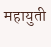महायुती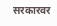सरकारवर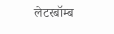लेटरबॉम्ब